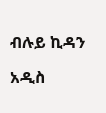ብሉይ ኪዳን

አዲስ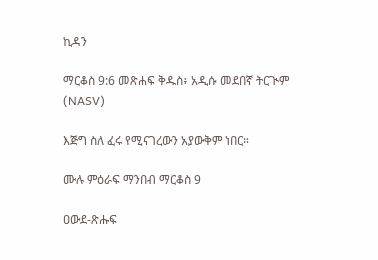ኪዳን

ማርቆስ 9:6 መጽሐፍ ቅዱስ፥ አዲሱ መደበኛ ትርጒም (NASV)

እጅግ ስለ ፈሩ የሚናገረውን አያውቅም ነበር።

ሙሉ ምዕራፍ ማንበብ ማርቆስ 9

ዐውደ-ጽሑፍ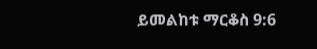ይመልከቱ ማርቆስ 9:6